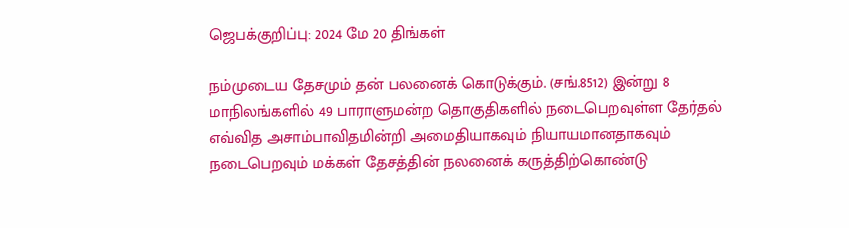ஜெபக்குறிப்பு: 2024 மே 20 திங்கள்

நம்முடைய தேசமும் தன் பலனைக் கொடுக்கும். (சங்.8512) இன்று 8 மாநிலங்களில் 49 பாராளுமன்ற தொகுதிகளில் நடைபெறவுள்ள தேர்தல் எவ்வித அசாம்பாவிதமின்றி அமைதியாகவும் நியாயமானதாகவும் நடைபெறவும் மக்கள் தேசத்தின் நலனைக் கருத்திற்கொண்டு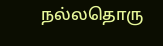நல்லதொரு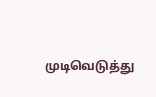முடிவெடுத்து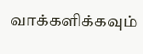வாக்களிக்கவும்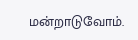மன்றாடுவோம்.